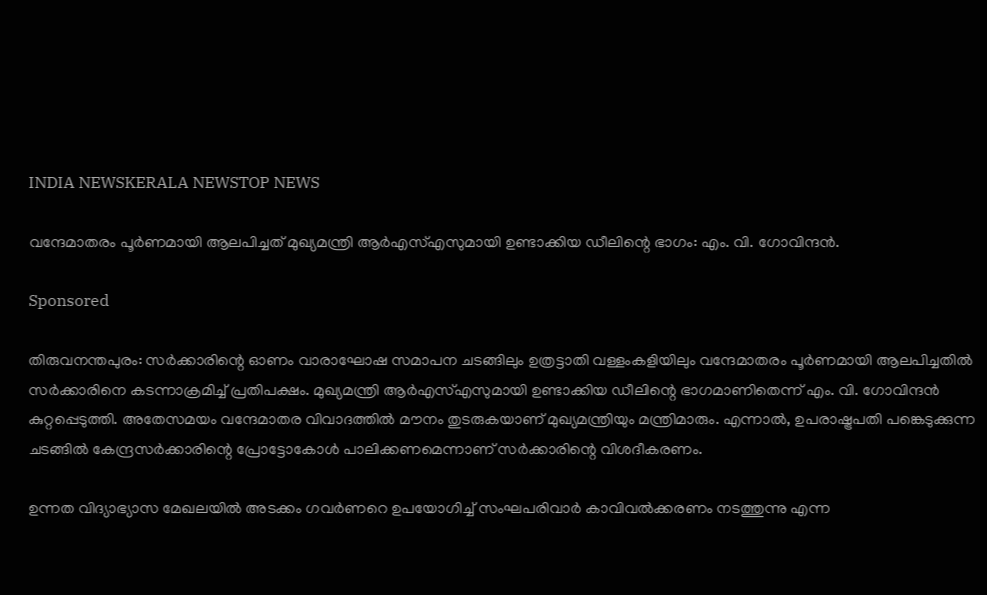INDIA NEWSKERALA NEWSTOP NEWS

വന്ദേമാതരം പൂര്‍ണമായി ആലപിച്ചത് മുഖ്യമന്ത്രി ആര്‍എസ്എസുമായി ഉണ്ടാക്കിയ ഡീലിന്റെ ഭാഗം: എം. വി. ഗോവിന്ദൻ.

Sponsored

തിരുവനന്തപുരം: സര്‍ക്കാരിന്റെ ഓണം വാരാഘോഷ സമാപന ചടങ്ങിലും ഉത്രട്ടാതി വള്ളംകളിയിലും വന്ദേമാതരം പൂര്‍ണമായി ആലപിച്ചതില്‍ സര്‍ക്കാരിനെ കടന്നാക്രമിച്ച് പ്രതിപക്ഷം. മുഖ്യമന്ത്രി ആര്‍എസ്എസുമായി ഉണ്ടാക്കിയ ഡീലിന്റെ ഭാഗമാണിതെന്ന് എം. വി. ഗോവിന്ദൻ കുറ്റപ്പെടുത്തി. അതേസമയം വന്ദേമാതര വിവാദത്തില്‍ മൗനം തുടരുകയാണ് മുഖ്യമന്ത്രിയും മന്ത്രിമാരും. എന്നാൽ, ഉപരാഷ്ട്രപതി പങ്കെടുക്കുന്ന ചടങ്ങില്‍ കേന്ദ്രസര്‍ക്കാരിന്റെ പ്രോട്ടോകോള്‍ പാലിക്കണമെന്നാണ് സര്‍ക്കാരിന്റെ വിശദീകരണം.

ഉന്നത വിദ്യാഭ്യാസ മേഖലയില്‍ അടക്കം ഗവര്‍ണറെ ഉപയോഗിച്ച് സംഘപരിവാര്‍ കാവിവല്‍ക്കരണം നടത്തുന്നു എന്ന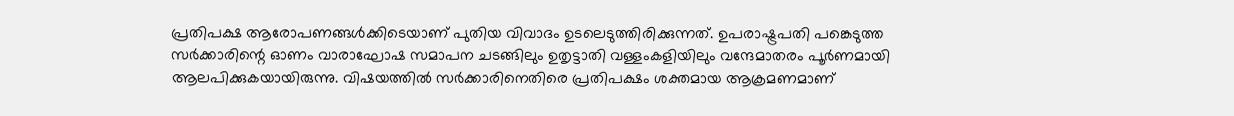പ്രതിപക്ഷ ആരോപണങ്ങള്‍ക്കിടെയാണ് പുതിയ വിവാദം ഉടലെടുത്തിരിക്കുന്നത്. ഉപരാഷ്ട്രപതി പങ്കെടുത്ത സര്‍ക്കാരിന്റെ ഓണം വാരാഘോഷ സമാപന ചടങ്ങിലും ഉതൃട്ടാതി വള്ളംകളിയിലും വന്ദേമാതരം പൂര്‍ണമായി ആലപിക്കുകയായിരുന്നു. വിഷയത്തിൽ സർക്കാരിനെതിരെ പ്രതിപക്ഷം ശക്തമായ ആക്രമണമാണ്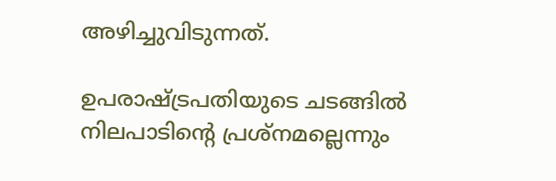അഴിച്ചുവിടുന്നത്.

ഉപരാഷ്ട്രപതിയുടെ ചടങ്ങില്‍ നിലപാടിന്റെ പ്രശ്‌നമല്ലെന്നും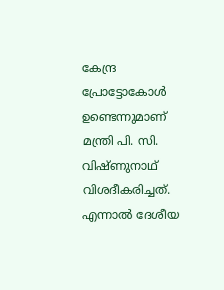കേന്ദ്ര പ്രോട്ടോകോള്‍ ഉണ്ടെന്നുമാണ് മന്ത്രി പി. സി. വിഷ്ണുനാഥ് വിശദീകരിച്ചത്. എന്നാല്‍ ദേശീയ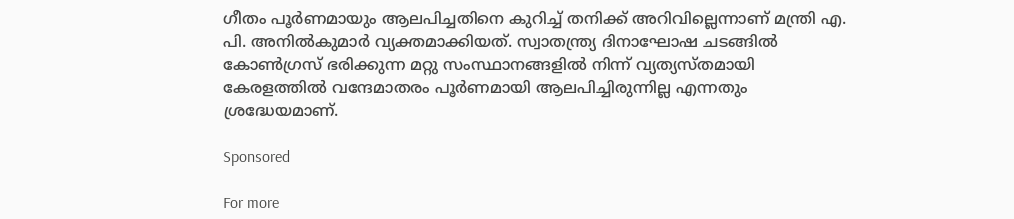ഗീതം പൂര്‍ണമായും ആലപിച്ചതിനെ കുറിച്ച് തനിക്ക് അറിവില്ലെന്നാണ് മന്ത്രി എ. പി. അനില്‍കുമാര്‍ വ്യക്തമാക്കിയത്. സ്വാതന്ത്ര്യ ദിനാഘോഷ ചടങ്ങില്‍ കോണ്‍ഗ്രസ് ഭരിക്കുന്ന മറ്റു സംസ്ഥാനങ്ങളില്‍ നിന്ന് വ്യത്യസ്തമായി കേരളത്തില്‍ വന്ദേമാതരം പൂര്‍ണമായി ആലപിച്ചിരുന്നില്ല എന്നതും ശ്രദ്ധേയമാണ്.

Sponsored

For more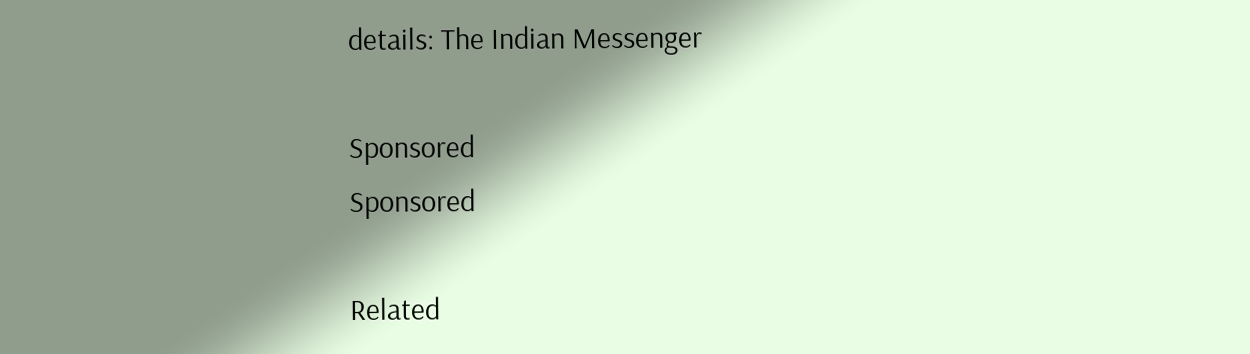details: The Indian Messenger

Sponsored
Sponsored

Related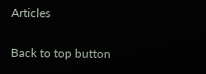Articles

Back to top button